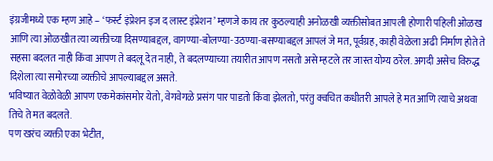इंग्रजीमध्ये एक म्हण आहे – ‘फर्स्ट इंप्रेशन इज द लास्ट इंप्रेशन’ म्हणजे काय तर कुठल्याही अनोळखी व्यक्तीसोबत आपली होणारी पहिली ओळख आणि त्या ओळखीत त्या व्यक्तीच्या दिसण्याबद्दल, वागण्या-बोलण्या-उठण्या-बसण्याबद्दल आपलं जे मत, पूर्वग्रह, काही वेळेला अढी निर्माण होते ते सहसा बदलत नाही किंवा आपण ते बदलू देत नाही, ते बदलण्याच्या तयारीत आपण नसतो असे म्हटले तर जास्त योग्य ठरेल. अगदी असेच विरुद्ध दिशेला त्या समोरच्या व्यक्तीचे आपल्याबद्दल असते.
भविष्यात वेळोवेळी आपण एकमेकांसमोर येतो, वेगवेगळे प्रसंग पार पाडतो किंवा झेलतो, परंतु क्वचित कधीतरी आपले हे मत आणि त्याचे अथवा तिचे ते मत बदलते.
पण खरंच व्यक्ती एका भेटीत,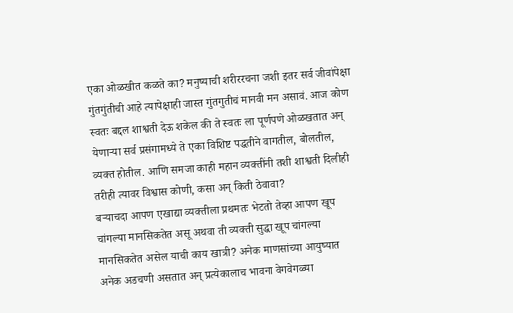एका ओळखीत कळते का? मनुष्याची शरीररचना जशी इतर सर्व जीवांपेक्षा गुंतगुंतीची आहे त्यापेक्षाही जास्त गुंतगुतीचं मानवी मन असावं. आज कोण स्वतः बद्दल शाश्वती देऊ शकेल की ते स्वतः ला पूर्णपणे ओळखतात अन् येणाऱ्या सर्व प्रसंगामध्ये ते एका विशिष्ट पद्धतीने वागतील, बोलतील, व्यक्त होतील. आणि समजा काही महान व्यक्तींनी तशी शाश्वती दिलीही तरीही त्यावर विश्वास कोणी, कसा अन् किती ठेवावा?
बऱ्याचदा आपण एखाद्या व्यक्तीला प्रथमतः भेटतो तेव्हा आपण खूप चांगल्या मानसिकतेत असू अथवा ती व्यक्ती सुद्धा खूप चांगल्या मानसिकतेत असेल याची काय खात्री? अनेक माणसांच्या आयुष्यात अनेक अडचणी असतात अन् प्रत्येकालाच भावना वेगवेगळ्या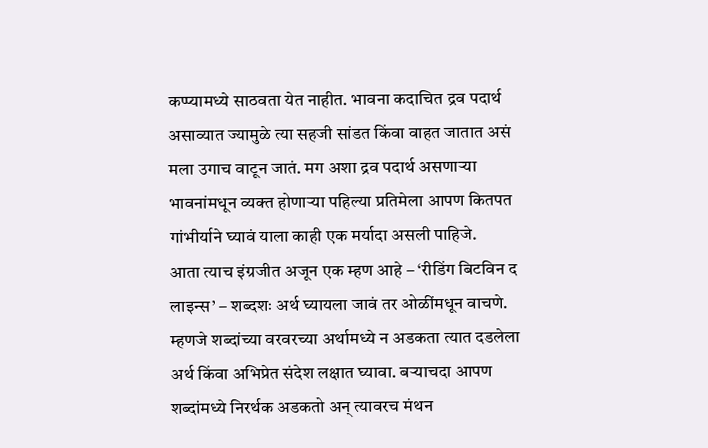कप्प्यामध्ये साठवता येत नाहीत. भावना कदाचित द्रव पदार्थ असाव्यात ज्यामुळे त्या सहजी सांडत किंवा वाहत जातात असं मला उगाच वाटून जातं. मग अशा द्रव पदार्थ असणाऱ्या भावनांमधून व्यक्त होणाऱ्या पहिल्या प्रतिमेला आपण कितपत गांभीर्याने घ्यावं याला काही एक मर्यादा असली पाहिजे.
आता त्याच इंग्रजीत अजून एक म्हण आहे – ‘रीडिंग बिटविन द लाइन्स’ – शब्दशः अर्थ घ्यायला जावं तर ओळींमधून वाचणे. म्हणजे शब्दांच्या वरवरच्या अर्थामध्ये न अडकता त्यात दडलेला अर्थ किंवा अभिप्रेत संदेश लक्षात घ्यावा. बऱ्याचदा आपण शब्दांमध्ये निरर्थक अडकतो अन् त्यावरच मंथन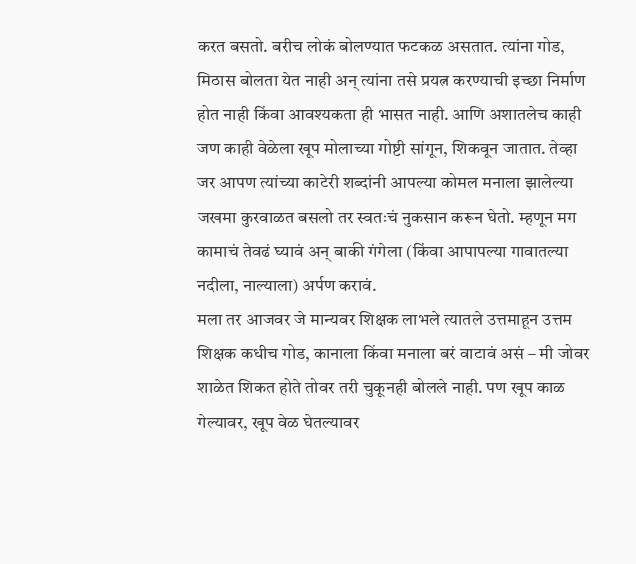करत बसतो. बरीच लोकं बोलण्यात फटकळ असतात. त्यांना गोड, मिठास बोलता येत नाही अन् त्यांना तसे प्रयत्न करण्याची इच्छा निर्माण होत नाही किंवा आवश्यकता ही भासत नाही. आणि अशातलेच काही जण काही वेळेला खूप मोलाच्या गोष्टी सांगून, शिकवून जातात. तेव्हा जर आपण त्यांच्या काटेरी शब्दांनी आपल्या कोमल मनाला झालेल्या जखमा कुरवाळत बसलो तर स्वतःचं नुकसान करून घेतो. म्हणून मग कामाचं तेवढं घ्यावं अन् बाकी गंगेला (किंवा आपापल्या गावातल्या नदीला, नाल्याला) अर्पण करावं.
मला तर आजवर जे मान्यवर शिक्षक लाभले त्यातले उत्तमाहून उत्तम शिक्षक कधीच गोड, कानाला किंवा मनाला बरं वाटावं असं – मी जोवर शाळेत शिकत होते तोवर तरी चुकूनही बोलले नाही. पण खूप काळ गेल्यावर, खूप वेळ घेतल्यावर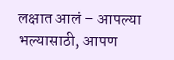लक्षात आलं – आपल्या भल्यासाठी, आपण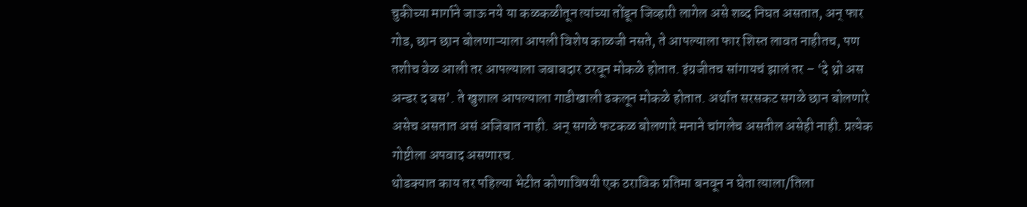चुकीच्या मार्गाने जाऊ नये या कळकळीतून त्यांच्या तोंडून जिव्हारी लागेल असे शब्द निघत असतात, अन् फार गोड, छान छान बोलणाऱ्याला आपली विशेष काळजी नसते, ते आपल्याला फार शिस्त लावत नाहीतच, पण तशीच वेळ आली तर आपल्याला जबाबदार ठरवून मोकळे होतात. इंग्रजीतच सांगायचं झालं तर – ‘दे थ्रो अस अन्डर द बस’. ते खुशाल आपल्याला गाडीखाली ढकलून मोकळे होतात. अर्थात सरसकट सगळे छान बोलणारे असेच असतात असं अजिबात नाही. अन् सगळे फटकळ बोलणारे मनाने चांगलेच असतील असेही नाही. प्रत्येक गोष्टीला अपवाद असणारच.
थोडक्यात काय तर पहिल्या भेटीत कोणाविषयी एक ठराविक प्रतिमा बनवून न घेता त्याला/तिला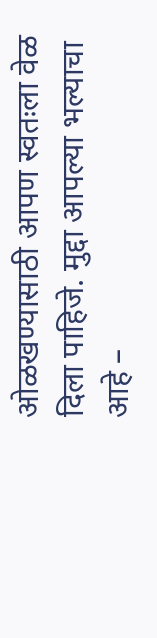ओळखण्यासाठी आपण स्वतःला वेळ दिला पाहिजे. मुद्दा आपल्या भल्याचा आहे –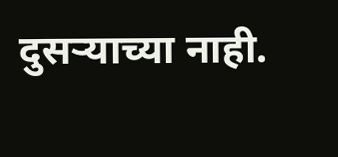दुसऱ्याच्या नाही.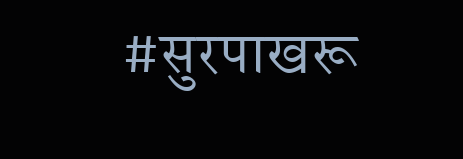#सुरपाखरू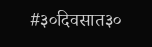#३०दिवसात३०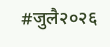#जुलै२०२६